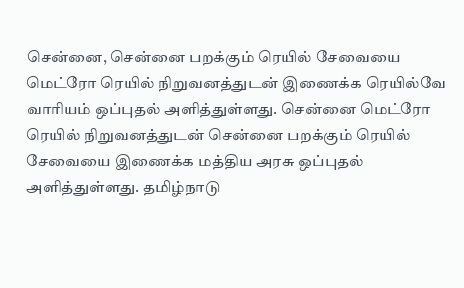சென்னை, சென்னை பறக்கும் ரெயில் சேவையை மெட்ரோ ரெயில் நிறுவனத்துடன் இணைக்க ரெயில்வே வாரியம் ஒப்புதல் அளித்துள்ளது. சென்னை மெட்ரோ ரெயில் நிறுவனத்துடன் சென்னை பறக்கும் ரெயில் சேவையை இணைக்க மத்திய அரசு ஒப்புதல் அளித்துள்ளது. தமிழ்நாடு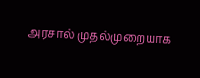அரசால் முதல்முறையாக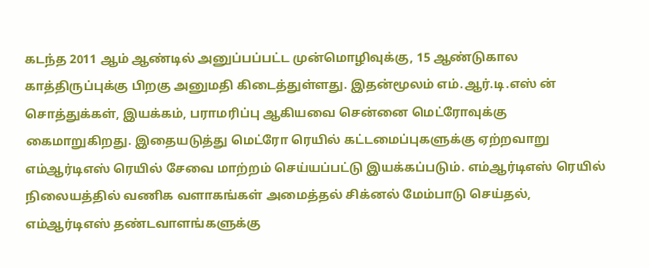கடந்த 2011 ஆம் ஆண்டில் அனுப்பப்பட்ட முன்மொழிவுக்கு, 15 ஆண்டுகால காத்திருப்புக்கு பிறகு அனுமதி கிடைத்துள்ளது. இதன்மூலம் எம்.ஆர்.டி.எஸ் ன் சொத்துக்கள், இயக்கம், பராமரிப்பு ஆகியவை சென்னை மெட்ரோவுக்கு கைமாறுகிறது. இதையடுத்து மெட்ரோ ரெயில் கட்டமைப்புகளுக்கு ஏற்றவாறு எம்ஆர்டிஎஸ் ரெயில் சேவை மாற்றம் செய்யப்பட்டு இயக்கப்படும். எம்ஆர்டிஎஸ் ரெயில் நிலையத்தில் வணிக வளாகங்கள் அமைத்தல் சிக்னல் மேம்பாடு செய்தல், எம்ஆர்டிஎஸ் தண்டவாளங்களுக்கு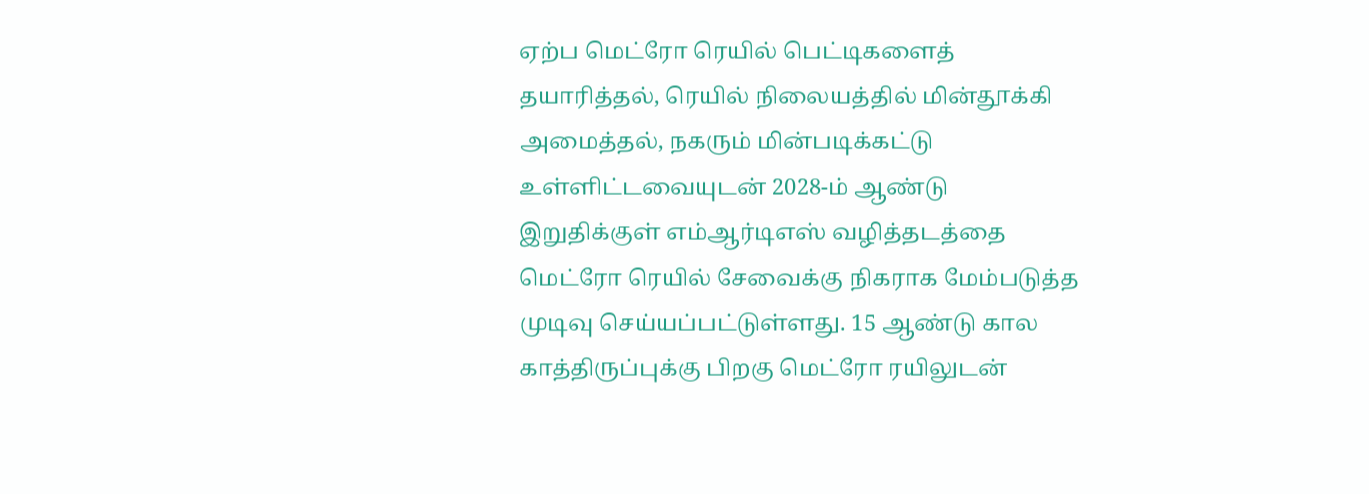ஏற்ப மெட்ரோ ரெயில் பெட்டிகளைத் தயாரித்தல், ரெயில் நிலையத்தில் மின்தூக்கி அமைத்தல், நகரும் மின்படிக்கட்டு உள்ளிட்டவையுடன் 2028-ம் ஆண்டு இறுதிக்குள் எம்ஆர்டிஎஸ் வழித்தடத்தை மெட்ரோ ரெயில் சேவைக்கு நிகராக மேம்படுத்த முடிவு செய்யப்பட்டுள்ளது. 15 ஆண்டு கால காத்திருப்புக்கு பிறகு மெட்ரோ ரயிலுடன்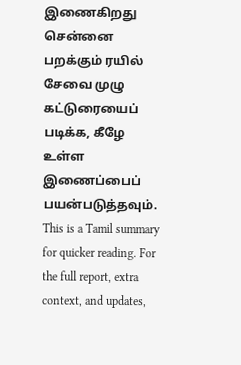இணைகிறது சென்னை பறக்கும் ரயில் சேவை முழு கட்டுரையைப் படிக்க, கீழே உள்ள இணைப்பைப் பயன்படுத்தவும்.
This is a Tamil summary for quicker reading. For the full report, extra context, and updates,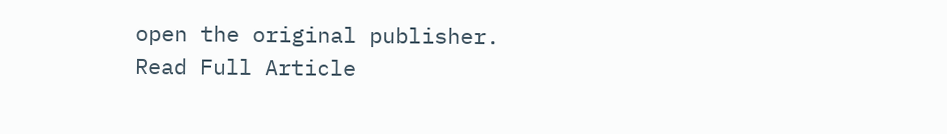open the original publisher.
Read Full Article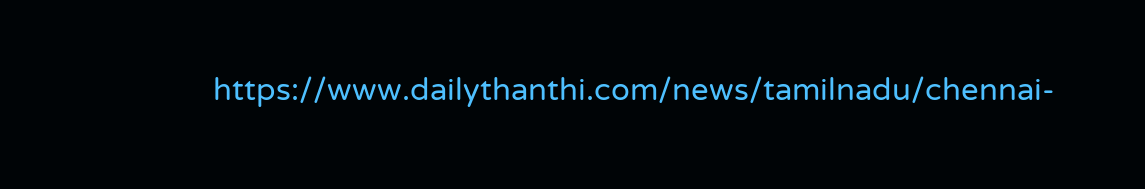https://www.dailythanthi.com/news/tamilnadu/chennai-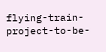flying-train-project-to-be-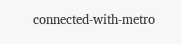connected-with-metro